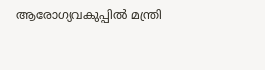ആരോഗ്യവകുപ്പില്‍ മന്ത്രി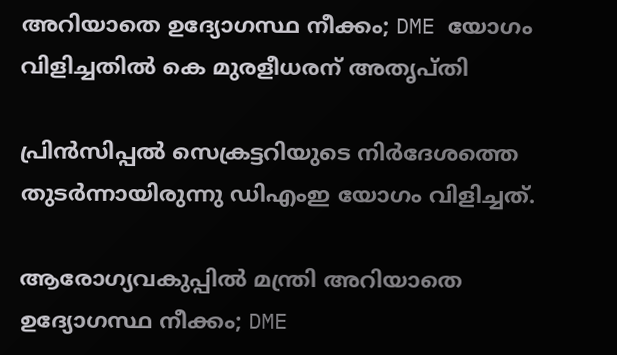അറിയാതെ ഉദ്യോഗസ്ഥ നീക്കം; DME യോഗം വിളിച്ചതില്‍ കെ മുരളീധരന് അതൃപ്തി

പ്രിന്‍സിപ്പല്‍ സെക്രട്ടറിയുടെ നിര്‍ദേശത്തെ തുടര്‍ന്നായിരുന്നു ഡിഎംഇ യോഗം വിളിച്ചത്.

ആരോഗ്യവകുപ്പില്‍ മന്ത്രി അറിയാതെ ഉദ്യോഗസ്ഥ നീക്കം; DME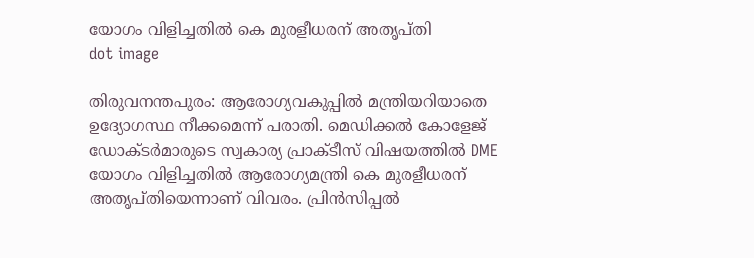യോഗം വിളിച്ചതില്‍ കെ മുരളീധരന് അതൃപ്തി
dot image

തിരുവനന്തപുരം: ആരോഗ്യവകുപ്പില്‍ മന്ത്രിയറിയാതെ ഉദ്യോഗസ്ഥ നീക്കമെന്ന് പരാതി. മെഡിക്കല്‍ കോളേജ് ഡോക്ടര്‍മാരുടെ സ്വകാര്യ പ്രാക്ടീസ് വിഷയത്തില്‍ DME യോഗം വിളിച്ചതില്‍ ആരോഗ്യമന്ത്രി കെ മുരളീധരന് അതൃപ്തിയെന്നാണ് വിവരം. പ്രിന്‍സിപ്പല്‍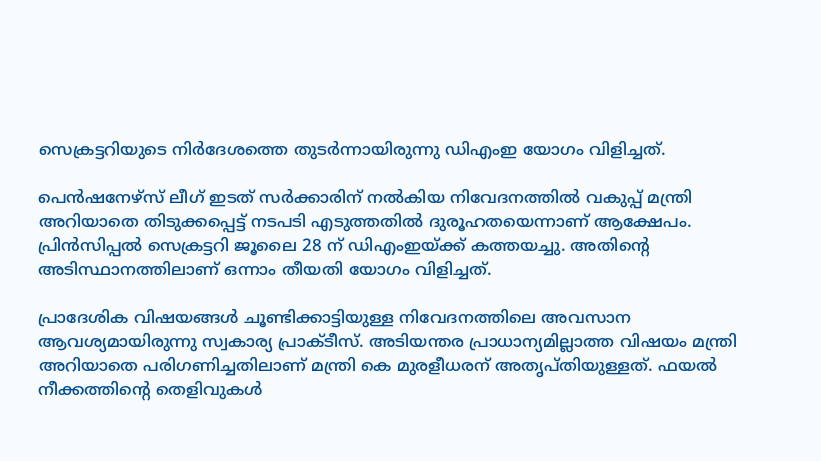സെക്രട്ടറിയുടെ നിര്‍ദേശത്തെ തുടര്‍ന്നായിരുന്നു ഡിഎംഇ യോഗം വിളിച്ചത്.

പെന്‍ഷനേഴ്‌സ് ലീഗ് ഇടത് സര്‍ക്കാരിന് നല്‍കിയ നിവേദനത്തില്‍ വകുപ്പ് മന്ത്രി അറിയാതെ തിടുക്കപ്പെട്ട് നടപടി എടുത്തതില്‍ ദുരൂഹതയെന്നാണ് ആക്ഷേപം. പ്രിന്‍സിപ്പല്‍ സെക്രട്ടറി ജൂലൈ 28 ന് ഡിഎംഇയ്ക്ക് കത്തയച്ചു. അതിന്റെ അടിസ്ഥാനത്തിലാണ് ഒന്നാം തീയതി യോഗം വിളിച്ചത്.

പ്രാദേശിക വിഷയങ്ങള്‍ ചൂണ്ടിക്കാട്ടിയുള്ള നിവേദനത്തിലെ അവസാന ആവശ്യമായിരുന്നു സ്വകാര്യ പ്രാക്ടീസ്. അടിയന്തര പ്രാധാന്യമില്ലാത്ത വിഷയം മന്ത്രി അറിയാതെ പരിഗണിച്ചതിലാണ് മന്ത്രി കെ മുരളീധരന് അതൃപ്തിയുള്ളത്. ഫയല്‍ നീക്കത്തിന്റെ തെളിവുകള്‍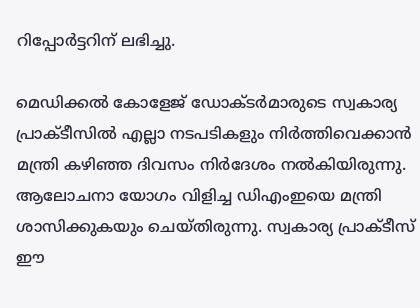റിപ്പോര്‍ട്ടറിന് ലഭിച്ചു.

മെഡിക്കല്‍ കോളേജ് ഡോക്ടര്‍മാരുടെ സ്വകാര്യ പ്രാക്ടീസില്‍ എല്ലാ നടപടികളും നിര്‍ത്തിവെക്കാന്‍ മന്ത്രി കഴിഞ്ഞ ദിവസം നിര്‍ദേശം നല്‍കിയിരുന്നു. ആലോചനാ യോഗം വിളിച്ച ഡിഎംഇയെ മന്ത്രി ശാസിക്കുകയും ചെയ്തിരുന്നു. സ്വകാര്യ പ്രാക്ടീസ് ഈ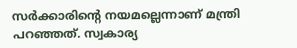സര്‍ക്കാരിന്റെ നയമല്ലെന്നാണ് മന്ത്രി പറഞ്ഞത്. സ്വകാര്യ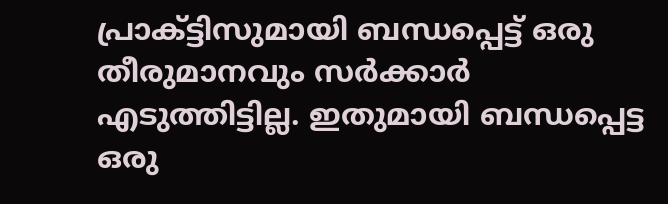പ്രാക്ട്ടിസുമായി ബന്ധപ്പെട്ട് ഒരു തീരുമാനവും സര്‍ക്കാര്‍ എടുത്തിട്ടില്ല. ഇതുമായി ബന്ധപ്പെട്ട ഒരു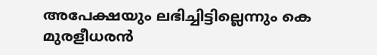അപേക്ഷയും ലഭിച്ചിട്ടില്ലെന്നും കെ മുരളീധരന്‍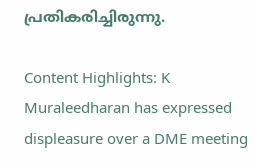പ്രതികരിച്ചിരുന്നു.

Content Highlights: K Muraleedharan has expressed displeasure over a DME meeting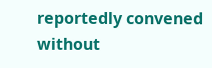reportedly convened without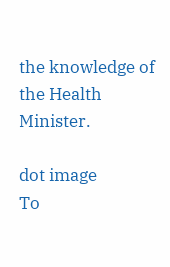the knowledge of the Health Minister.

dot image
To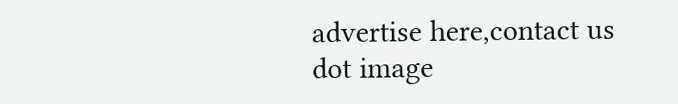advertise here,contact us
dot image